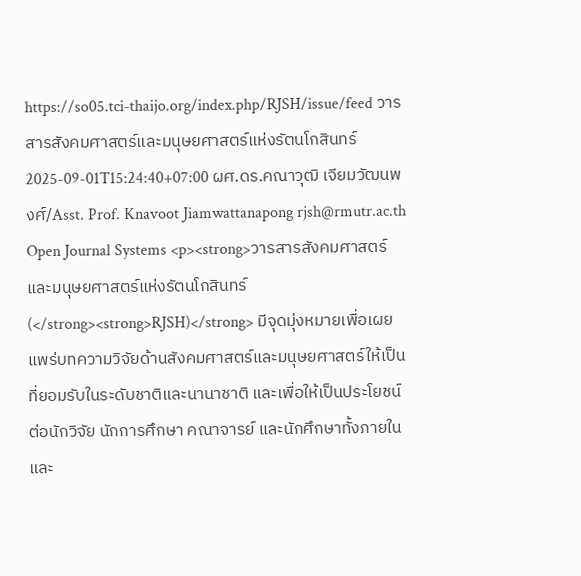https://so05.tci-thaijo.org/index.php/RJSH/issue/feed วารสารสังคมศาสตร์และมนุษยศาสตร์แห่งรัตนโกสินทร์ 2025-09-01T15:24:40+07:00 ผศ.ดร.คณาวุฒิ เจียมวัฒนพงศ์/Asst. Prof. Knavoot Jiamwattanapong rjsh@rmutr.ac.th Open Journal Systems <p><strong>วารสารสังคมศาสตร์และมนุษยศาสตร์แห่งรัตนโกสินทร์ (</strong><strong>RJSH)</strong> มีจุดมุ่งหมายเพื่อเผยแพร่บทความวิจัยด้านสังคมศาสตร์และมนุษยศาสตร์ให้เป็นที่ยอมรับในระดับชาติและนานาชาติ และเพื่อให้เป็นประโยชน์ต่อนักวิจัย นักการศึกษา คณาจารย์ และนักศึกษาทั้งภายในและ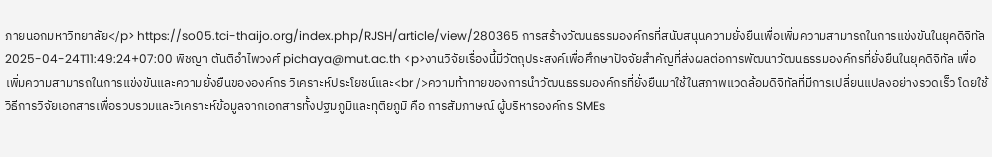ภายนอกมหาวิทยาลัย</p> https://so05.tci-thaijo.org/index.php/RJSH/article/view/280365 การสร้างวัฒนธรรมองค์กรที่สนับสนุนความยั่งยืนเพื่อเพิ่มความสามารถในการแข่งขันในยุคดิจิทัล 2025-04-24T11:49:24+07:00 พิชญา ตันติอำไพวงศ์ pichaya@mut.ac.th <p>งานวิจัยเรื่องนี้มีวัตถุประสงค์เพื่อศึกษาปัจจัยสำคัญที่ส่งผลต่อการพัฒนาวัฒนธรรมองค์กรที่ยั่งยืนในยุคดิจิทัล เพื่อเพิ่มความสามารถในการแข่งขันและความยั่งยืนขององค์กร วิเคราะห์ประโยชน์และ<br />ความท้าทายของการนำวัฒนธรรมองค์กรที่ยั่งยืนมาใช้ในสภาพแวดล้อมดิจิทัลที่มีการเปลี่ยนแปลงอย่างรวดเร็ว โดยใช้วิธีการวิจัยเอกสารเพื่อรวบรวมและวิเคราะห์ข้อมูลจากเอกสารทั้งปฐมภูมิและทุติยภูมิ คือ การสัมภาษณ์ ผู้บริหารองค์กร SMEs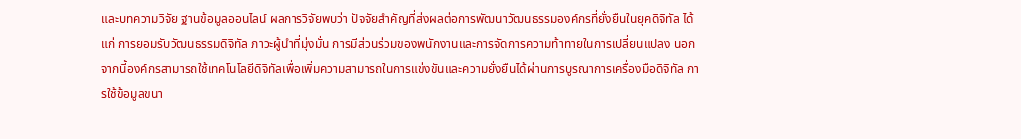และบทความวิจัย ฐานข้อมูลออนไลน์ ผลการวิจัยพบว่า ปัจจัยสำคัญที่ส่งผลต่อการพัฒนาวัฒนธรรมองค์กรที่ยั่งยืนในยุคดิจิทัล ได้แก่ การยอมรับวัฒนธรรมดิจิทัล ภาวะผู้นำที่มุ่งมั่น การมีส่วนร่วมของพนักงานและการจัดการความท้าทายในการเปลี่ยนแปลง นอกจากนี้องค์กรสามารถใช้เทคโนโลยีดิจิทัลเพื่อเพิ่มความสามารถในการแข่งขันและความยั่งยืนได้ผ่านการบูรณาการเครื่องมือดิจิทัล การใช้ข้อมูลขนา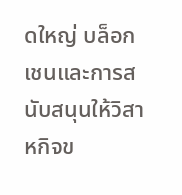ดใหญ่ บล็อกเชนและการสนับสนุนให้วิสาหกิจข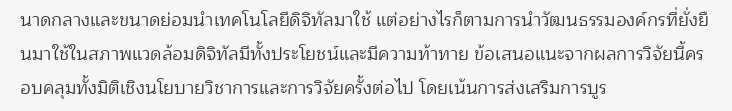นาดกลางและขนาดย่อมนำเทคโนโลยีดิจิทัลมาใช้ แต่อย่างไรก็ตามการนำวัฒนธรรมองค์กรที่ยั่งยืนมาใช้ในสภาพแวดล้อมดิจิทัลมีทั้งประโยชน์และมีความท้าทาย ข้อเสนอแนะจากผลการวิจัยนี้ครอบคลุมทั้งมิติเชิงนโยบายวิชาการและการวิจัยครั้งต่อไป โดยเน้นการส่งเสริมการบูร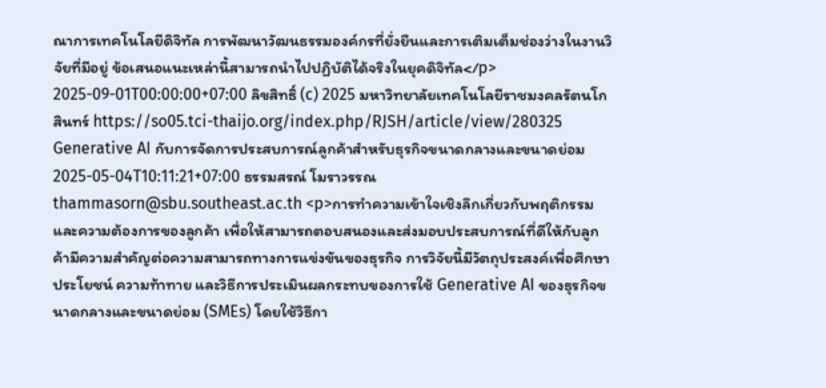ณาการเทคโนโลยีดิจิทัล การพัฒนาวัฒนธรรมองค์กรที่ยั่งยืนและการเติมเต็มช่องว่างในงานวิจัยที่มีอยู่ ข้อเสนอแนะเหล่านี้สามารถนำไปปฏิบัติได้จริงในยุคดิจิทัล</p> 2025-09-01T00:00:00+07:00 ลิขสิทธิ์ (c) 2025 มหาวิทยาลัยเทคโนโลยีราชมงคลรัตนโกสินทร์ https://so05.tci-thaijo.org/index.php/RJSH/article/view/280325 Generative AI กับการจัดการประสบการณ์ลูกค้าสำหรับธุรกิจขนาดกลางและขนาดย่อม 2025-05-04T10:11:21+07:00 ธรรมสรณ์ โมราวรรณ thammasorn@sbu.southeast.ac.th <p>การทำความเข้าใจเชิงลึกเกี่ยวกับพฤติกรรมและความต้องการของลูกค้า เพื่อให้สามารถตอบสนองและส่งมอบประสบการณ์ที่ดีให้กับลูกค้ามีความสำคัญต่อความสามารถทางการแข่งขันของธุรกิจ การวิจัยนี้มีวัตถุประสงค์เพื่อศึกษาประโยชน์ ความท้าทาย และวิธีการประเมินผลกระทบของการใช้ Generative AI ของธุรกิจขนาดกลางและขนาดย่อม (SMEs) โดยใช้วิธีกา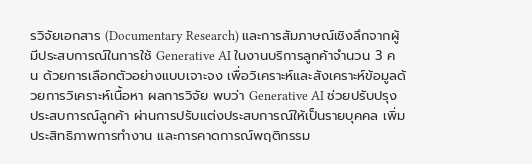รวิจัยเอกสาร (Documentary Research) และการสัมภาษณ์เชิงลึกจากผู้มีประสบการณ์ในการใช้ Generative AI ในงานบริการลูกค้าจำนวน 3 คน ด้วยการเลือกตัวอย่างแบบเจาะจง เพื่อวิเคราะห์และสังเคราะห์ข้อมูลด้วยการวิเคราะห์เนื้อหา ผลการวิจัย พบว่า Generative AI ช่วยปรับปรุงประสบการณ์ลูกค้า ผ่านการปรับแต่งประสบการณ์ให้เป็นรายบุคคล เพิ่มประสิทธิภาพการทำงาน และการคาดการณ์พฤติกรรม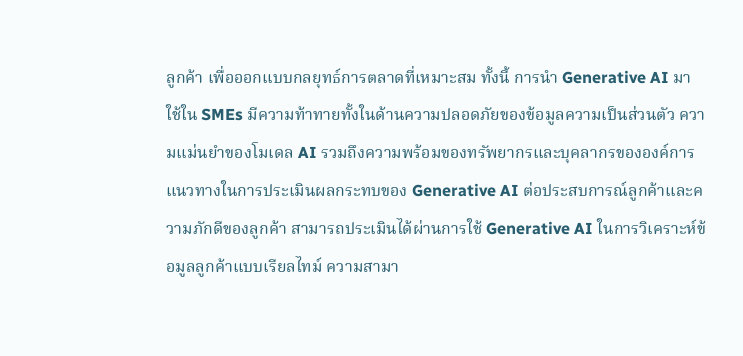ลูกค้า เพื่อออกแบบกลยุทธ์การตลาดที่เหมาะสม ทั้งนี้ การนำ Generative AI มาใช้ใน SMEs มีความท้าทายทั้งในด้านความปลอดภัยของข้อมูลความเป็นส่วนตัว ความแม่นยำของโมเดล AI รวมถึงความพร้อมของทรัพยากรและบุคลากรขององค์การ แนวทางในการประเมินผลกระทบของ Generative AI ต่อประสบการณ์ลูกค้าและความภักดีของลูกค้า สามารถประเมินได้ผ่านการใช้ Generative AI ในการวิเคราะห์ข้อมูลลูกค้าแบบเรียลไทม์ ความสามา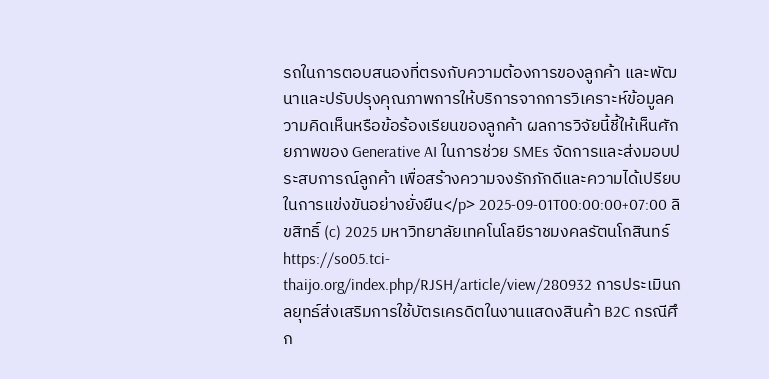รถในการตอบสนองที่ตรงกับความต้องการของลูกค้า และพัฒนาและปรับปรุงคุณภาพการให้บริการจากการวิเคราะห์ข้อมูลความคิดเห็นหรือข้อร้องเรียนของลูกค้า ผลการวิจัยนี้ชี้ให้เห็นศักยภาพของ Generative AI ในการช่วย SMEs จัดการและส่งมอบประสบการณ์ลูกค้า เพื่อสร้างความจงรักภักดีและความได้เปรียบในการแข่งขันอย่างยั่งยืน</p> 2025-09-01T00:00:00+07:00 ลิขสิทธิ์ (c) 2025 มหาวิทยาลัยเทคโนโลยีราชมงคลรัตนโกสินทร์ https://so05.tci-thaijo.org/index.php/RJSH/article/view/280932 การประเมินกลยุทธ์ส่งเสริมการใช้บัตรเครดิตในงานแสดงสินค้า B2C กรณีศึก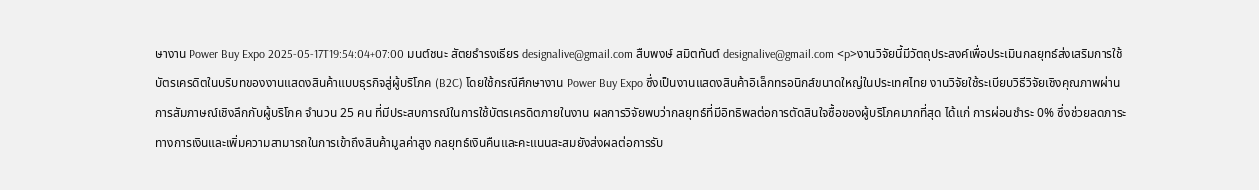ษางาน Power Buy Expo 2025-05-17T19:54:04+07:00 มนต์ชนะ สัตยธำรงเธียร designalive@gmail.com สืบพงษ์ สมิตทันต์ designalive@gmail.com <p>งานวิจัยนี้มีวัตถุประสงค์เพื่อประเมินกลยุทธ์ส่งเสริมการใช้บัตรเครดิตในบริบทของงานแสดงสินค้าแบบธุรกิจสู่ผู้บริโภค (B2C) โดยใช้กรณีศึกษางาน Power Buy Expo ซึ่งเป็นงานแสดงสินค้าอิเล็กทรอนิกส์ขนาดใหญ่ในประเทศไทย งานวิจัยใช้ระเบียบวิธีวิจัยเชิงคุณภาพผ่านการสัมภาษณ์เชิงลึกกับผู้บริโภค จำนวน 25 คน ที่มีประสบการณ์ในการใช้บัตรเครดิตภายในงาน ผลการวิจัยพบว่ากลยุทธ์ที่มีอิทธิพลต่อการตัดสินใจซื้อของผู้บริโภคมากที่สุด ได้แก่ การผ่อนชำระ 0% ซึ่งช่วยลดภาระทางการเงินและเพิ่มความสามารถในการเข้าถึงสินค้ามูลค่าสูง กลยุทธ์เงินคืนและคะแนนสะสมยังส่งผลต่อการรับ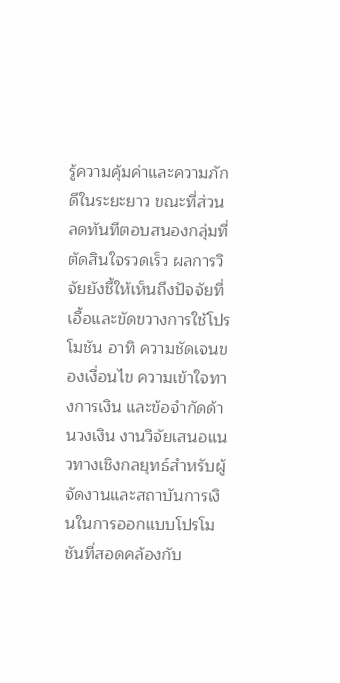รู้ความคุ้มค่าและความภักดีในระยะยาว ขณะที่ส่วนลดทันทีตอบสนองกลุ่มที่ตัดสินใจรวดเร็ว ผลการวิจัยยังชี้ให้เห็นถึงปัจจัยที่เอื้อและขัดขวางการใช้โปรโมชัน อาทิ ความชัดเจนของเงื่อนไข ความเข้าใจทางการเงิน และข้อจำกัดด้านวงเงิน งานวิจัยเสนอแนวทางเชิงกลยุทธ์สำหรับผู้จัดงานและสถาบันการเงินในการออกแบบโปรโมชันที่สอดคล้องกับ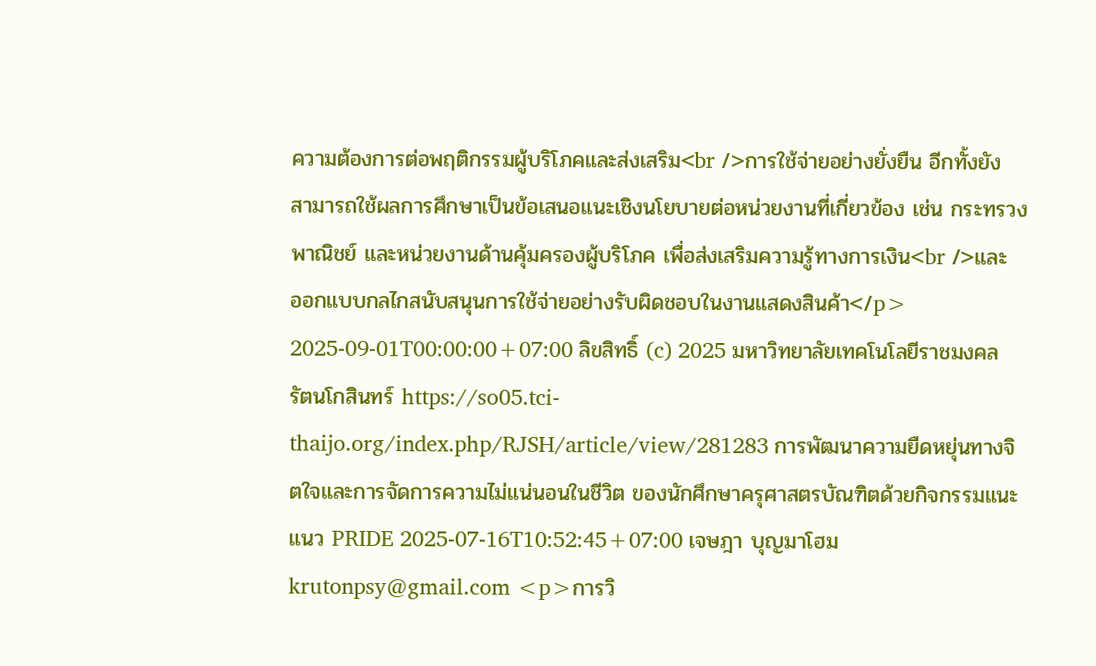ความต้องการต่อพฤติกรรมผู้บริโภคและส่งเสริม<br />การใช้จ่ายอย่างยั่งยืน อีกทั้งยังสามารถใช้ผลการศึกษาเป็นข้อเสนอแนะเชิงนโยบายต่อหน่วยงานที่เกี่ยวข้อง เช่น กระทรวงพาณิชย์ และหน่วยงานด้านคุ้มครองผู้บริโภค เพื่อส่งเสริมความรู้ทางการเงิน<br />และออกแบบกลไกสนับสนุนการใช้จ่ายอย่างรับผิดชอบในงานแสดงสินค้า</p> 2025-09-01T00:00:00+07:00 ลิขสิทธิ์ (c) 2025 มหาวิทยาลัยเทคโนโลยีราชมงคลรัตนโกสินทร์ https://so05.tci-thaijo.org/index.php/RJSH/article/view/281283 การพัฒนาความยืดหยุ่นทางจิตใจและการจัดการความไม่แน่นอนในชีวิต ของนักศึกษาครุศาสตรบัณฑิตด้วยกิจกรรมแนะแนว PRIDE 2025-07-16T10:52:45+07:00 เจษฎา บุญมาโฮม krutonpsy@gmail.com <p>การวิ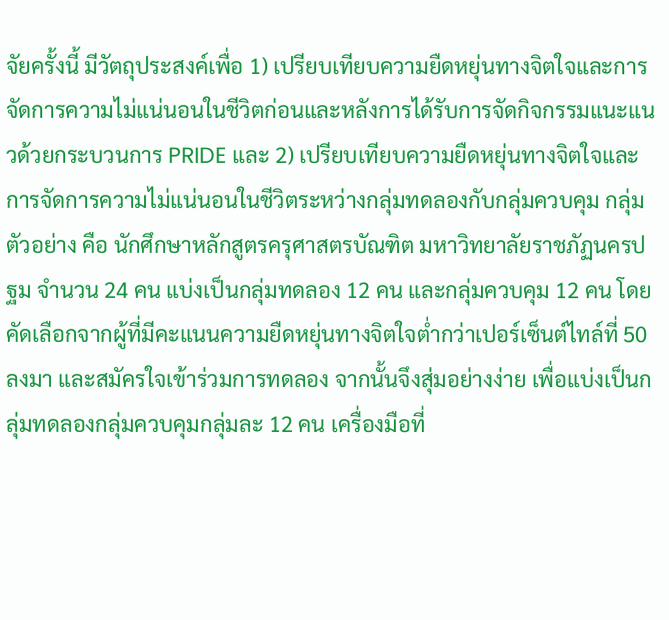จัยครั้งนี้ มีวัตถุประสงค์เพื่อ 1) เปรียบเทียบความยืดหยุ่นทางจิตใจและการจัดการความไม่แน่นอนในชีวิตก่อนและหลังการได้รับการจัดกิจกรรมแนะแนวด้วยกระบวนการ PRIDE และ 2) เปรียบเทียบความยืดหยุ่นทางจิตใจและการจัดการความไม่แน่นอนในชีวิตระหว่างกลุ่มทดลองกับกลุ่มควบคุม กลุ่มตัวอย่าง คือ นักศึกษาหลักสูตรครุศาสตรบัณฑิต มหาวิทยาลัยราชภัฏนครปฐม จำนวน 24 คน แบ่งเป็นกลุ่มทดลอง 12 คน และกลุ่มควบคุม 12 คน โดยคัดเลือกจากผู้ที่มีคะแนนความยืดหยุ่นทางจิตใจต่ำกว่าเปอร์เซ็นต์ไทล์ที่ 50 ลงมา และสมัครใจเข้าร่วมการทดลอง จากนั้นจึงสุ่มอย่างง่าย เพื่อแบ่งเป็นกลุ่มทดลองกลุ่มควบคุมกลุ่มละ 12 คน เครื่องมือที่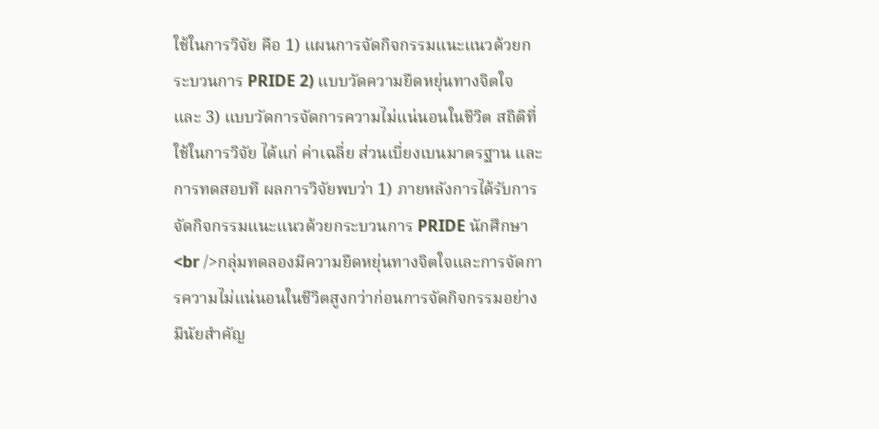ใช้ในการวิจัย คือ 1) แผนการจัดกิจกรรมแนะแนวด้วยกระบวนการ PRIDE 2) แบบวัดความยืดหยุ่นทางจิตใจ และ 3) แบบวัดการจัดการความไม่แน่นอนในชีวิต สถิติที่ใช้ในการวิจัย ได้แก่ ค่าเฉลี่ย ส่วนเบี่ยงเบนมาตรฐาน และการทดสอบที ผลการวิจัยพบว่า 1) ภายหลังการได้รับการจัดกิจกรรมแนะแนวด้วยกระบวนการ PRIDE นักศึกษา<br />กลุ่มทดลองมีความยืดหยุ่นทางจิตใจและการจัดการความไม่แน่นอนในชีวิตสูงกว่าก่อนการจัดกิจกรรมอย่างมีนัยสำคัญ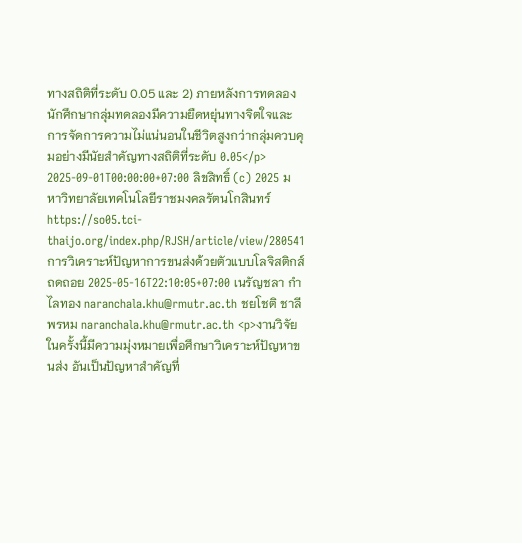ทางสถิติที่ระดับ 0.05 และ 2) ภายหลังการทดลองนักศึกษากลุ่มทดลองมีความยืดหยุ่นทางจิตใจและการจัดการความไม่แน่นอนในชีวิตสูงกว่ากลุ่มควบคุมอย่างมีนัยสำคัญทางสถิติที่ระดับ 0.05</p> 2025-09-01T00:00:00+07:00 ลิขสิทธิ์ (c) 2025 มหาวิทยาลัยเทคโนโลยีราชมงคลรัตนโกสินทร์ https://so05.tci-thaijo.org/index.php/RJSH/article/view/280541 การวิเคราะห์ปัญหาการขนส่งด้วยตัวแบบโลจิสติกส์ถดถอย 2025-05-16T22:10:05+07:00 เนรัญชลา กำไลทอง naranchala.khu@rmutr.ac.th ชยโชติ ชาลีพรหม naranchala.khu@rmutr.ac.th <p>งานวิจัยในครั้งนี้มีความมุ่งหมายเพื่อศึกษาวิเคราะห์ปัญหาขนส่ง อันเป็นปัญหาสำคัญที่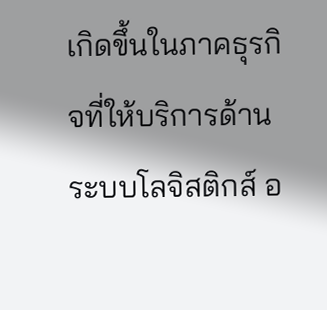เกิดขึ้นในภาคธุรกิจที่ให้บริการด้านระบบโลจิสติกส์ อ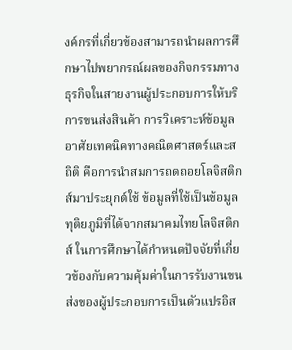งค์กรที่เกี่ยวข้องสามารถนำผลการศึกษาไปพยากรณ์ผลของกิจกรรมทางธุรกิจในสายงานผู้ประกอบการให้บริการขนส่งสินค้า การวิเคราะห์ข้อมูลอาศัยเทคนิคทางคณิตศาสตร์และสถิติ คือการนำสมการถดถอยโลจิสติกส์มาประยุกต์ใช้ ข้อมูลที่ใช้เป็นข้อมูลทุติยภูมิที่ได้จากสมาคมไทยโลจิสติกส์ ในการศึกษาได้กำหนดปัจจัยที่เกี่ยวข้องกับความคุ้มค่าในการรับงานขนส่งของผู้ประกอบการเป็นตัวแปรอิส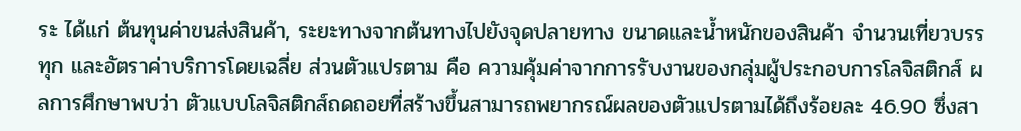ระ ได้แก่ ต้นทุนค่าขนส่งสินค้า, ระยะทางจากต้นทางไปยังจุดปลายทาง ขนาดและน้ำหนักของสินค้า จำนวนเที่ยวบรรทุก และอัตราค่าบริการโดยเฉลี่ย ส่วนตัวแปรตาม คือ ความคุ้มค่าจากการรับงานของกลุ่มผู้ประกอบการโลจิสติกส์ ผลการศึกษาพบว่า ตัวแบบโลจิสติกส์ถดถอยที่สร้างขึ้นสามารถพยากรณ์ผลของตัวแปรตามได้ถึงร้อยละ 46.90 ซึ่งสา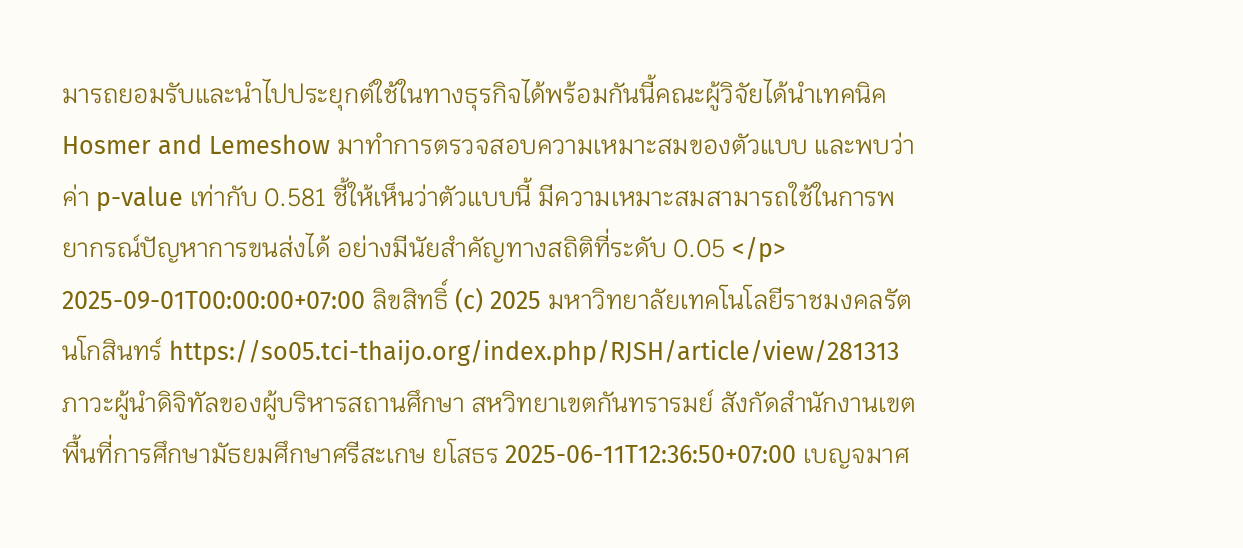มารถยอมรับและนำไปประยุกต์ใช้ในทางธุรกิจได้พร้อมกันนี้คณะผู้วิจัยได้นำเทคนิค Hosmer and Lemeshow มาทำการตรวจสอบความเหมาะสมของตัวแบบ และพบว่าค่า p-value เท่ากับ 0.581 ชี้ให้เห็นว่าตัวแบบนี้ มีความเหมาะสมสามารถใช้ในการพยากรณ์ปัญหาการขนส่งได้ อย่างมีนัยสำคัญทางสถิติที่ระดับ 0.05 </p> 2025-09-01T00:00:00+07:00 ลิขสิทธิ์ (c) 2025 มหาวิทยาลัยเทคโนโลยีราชมงคลรัตนโกสินทร์ https://so05.tci-thaijo.org/index.php/RJSH/article/view/281313 ภาวะผู้นำดิจิทัลของผู้บริหารสถานศึกษา สหวิทยาเขตกันทรารมย์ สังกัดสำนักงานเขตพื้นที่การศึกษามัธยมศึกษาศรีสะเกษ ยโสธร 2025-06-11T12:36:50+07:00 เบญจมาศ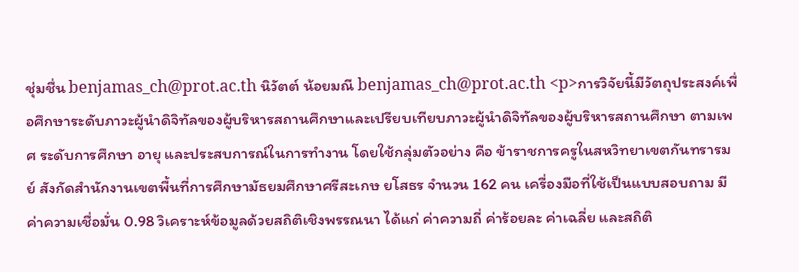ชุ่มชื่น benjamas_ch@prot.ac.th นิวัตต์ น้อยมณี benjamas_ch@prot.ac.th <p>การวิจัยนี้มีวัตถุประสงค์เพื่อศึกษาระดับภาวะผู้นำดิจิทัลของผู้บริหารสถานศึกษาและเปรียบเทียบภาวะผู้นำดิจิทัลของผู้บริหารสถานศึกษา ตามเพศ ระดับการศึกษา อายุ และประสบการณ์ในการทำงาน โดยใช้กลุ่มตัวอย่าง คือ ข้าราชการครูในสหวิทยาเขตกันทรารมย์ สังกัดสำนักงานเขตพื้นที่การศึกษามัธยมศึกษาศรีสะเกษ ยโสธร จำนวน 162 คน เครื่องมือที่ใช้เป็นแบบสอบถาม มีค่าความเชื่อมั่น 0.98 วิเคราะห์ข้อมูลด้วยสถิติเชิงพรรณนา ได้แก่ ค่าความถี่ ค่าร้อยละ ค่าเฉลี่ย และสถิติ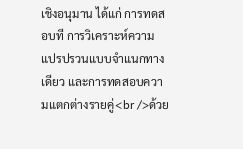เชิงอนุมาน ได้แก่ การทดสอบที การวิเคราะห์ความแปรปรวนแบบจำแนกทางเดียว และการทดสอบความแตกต่างรายคู่<br />ด้วย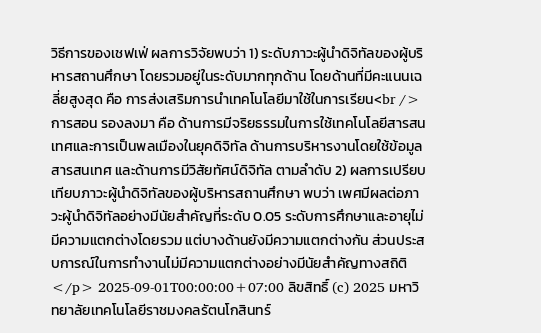วิธีการของเชฟเฟ่ ผลการวิจัยพบว่า 1) ระดับภาวะผู้นำดิจิทัลของผู้บริหารสถานศึกษา โดยรวมอยู่ในระดับมากทุกด้าน โดยด้านที่มีคะแนนเฉลี่ยสูงสุด คือ การส่งเสริมการนำเทคโนโลยีมาใช้ในการเรียน<br />การสอน รองลงมา คือ ด้านการมีจริยธรรมในการใช้เทคโนโลยีสารสนเทศและการเป็นพลเมืองในยุคดิจิทัล ด้านการบริหารงานโดยใช้ข้อมูลสารสนเทศ และด้านการมีวิสัยทัศน์ดิจิทัล ตามลำดับ 2) ผลการเปรียบเทียบภาวะผู้นำดิจิทัลของผู้บริหารสถานศึกษา พบว่า เพศมีผลต่อภาวะผู้นำดิจิทัลอย่างมีนัยสำคัญที่ระดับ 0.05 ระดับการศึกษาและอายุไม่มีความแตกต่างโดยรวม แต่บางด้านยังมีความแตกต่างกัน ส่วนประสบการณ์ในการทำงานไม่มีความแตกต่างอย่างมีนัยสำคัญทางสถิติ</p> 2025-09-01T00:00:00+07:00 ลิขสิทธิ์ (c) 2025 มหาวิทยาลัยเทคโนโลยีราชมงคลรัตนโกสินทร์